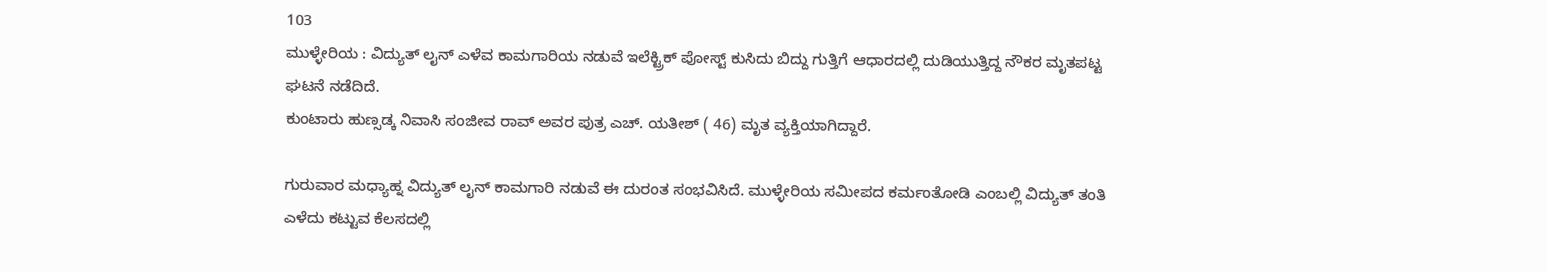103
ಮುಳ್ಳೇರಿಯ : ವಿದ್ಯುತ್ ಲೖನ್ ಎಳೆವ ಕಾಮಗಾರಿಯ ನಡುವೆ ಇಲೆಕ್ಟ್ರಿಕ್ ಪೋಸ್ಟ್ ಕುಸಿದು ಬಿದ್ದು ಗುತ್ತಿಗೆ ಆಧಾರದಲ್ಲಿ ದುಡಿಯುತ್ತಿದ್ದ ನೌಕರ ಮೃತಪಟ್ಟ ಘಟನೆ ನಡೆದಿದೆ.
ಕುಂಟಾರು ಹುಣ್ಸಡ್ಕ ನಿವಾಸಿ ಸಂಜೀವ ರಾವ್ ಅವರ ಪುತ್ರ ಎಚ್. ಯತೀಶ್ ( 46) ಮೃತ ವ್ಯಕ್ತಿಯಾಗಿದ್ದಾರೆ.

ಗುರುವಾರ ಮಧ್ಯಾಹ್ನ ವಿದ್ಯುತ್ ಲೖನ್ ಕಾಮಗಾರಿ ನಡುವೆ ಈ ದುರಂತ ಸಂಭವಿಸಿದೆ. ಮುಳ್ಳೇರಿಯ ಸಮೀಪದ ಕರ್ಮಂತೋಡಿ ಎಂಬಲ್ಲಿ ವಿದ್ಯುತ್ ತಂತಿ ಎಳೆದು ಕಟ್ಟುವ ಕೆಲಸದಲ್ಲಿ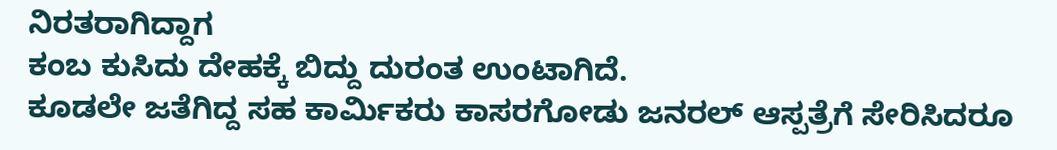ನಿರತರಾಗಿದ್ದಾಗ
ಕಂಬ ಕುಸಿದು ದೇಹಕ್ಕೆ ಬಿದ್ದು ದುರಂತ ಉಂಟಾಗಿದೆ.
ಕೂಡಲೇ ಜತೆಗಿದ್ದ ಸಹ ಕಾರ್ಮಿಕರು ಕಾಸರಗೋಡು ಜನರಲ್ ಆಸ್ಪತ್ರೆಗೆ ಸೇರಿಸಿದರೂ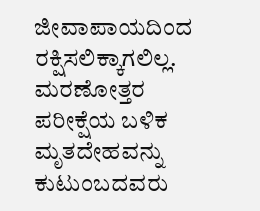ಜೀವಾಪಾಯದಿಂದ ರಕ್ಷಿಸಲಿಕ್ಕಾಗಲಿಲ್ಲ. ಮರಣೋತ್ತರ ಪರೀಕ್ಷೆಯ ಬಳಿಕ ಮೃತದೇಹವನ್ನು ಕುಟುಂಬದವರು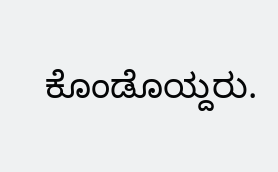ಕೊಂಡೊಯ್ದರು.